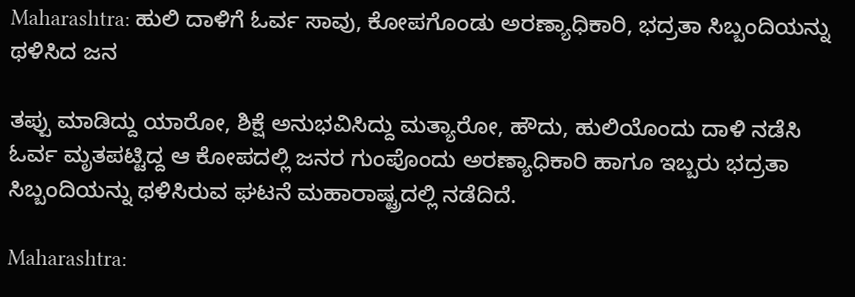Maharashtra: ಹುಲಿ ದಾಳಿಗೆ ಓರ್ವ ಸಾವು, ಕೋಪಗೊಂಡು ಅರಣ್ಯಾಧಿಕಾರಿ, ಭದ್ರತಾ ಸಿಬ್ಬಂದಿಯನ್ನು ಥಳಿಸಿದ ಜನ

ತಪ್ಪು ಮಾಡಿದ್ದು ಯಾರೋ, ಶಿಕ್ಷೆ ಅನುಭವಿಸಿದ್ದು ಮತ್ಯಾರೋ, ಹೌದು, ಹುಲಿಯೊಂದು ದಾಳಿ ನಡೆಸಿ ಓರ್ವ ಮೃತಪಟ್ಟಿದ್ದ ಆ ಕೋಪದಲ್ಲಿ ಜನರ ಗುಂಪೊಂದು ಅರಣ್ಯಾಧಿಕಾರಿ ಹಾಗೂ ಇಬ್ಬರು ಭದ್ರತಾ ಸಿಬ್ಬಂದಿಯನ್ನು ಥಳಿಸಿರುವ ಘಟನೆ ಮಹಾರಾಷ್ಟ್ರದಲ್ಲಿ ನಡೆದಿದೆ.

Maharashtra: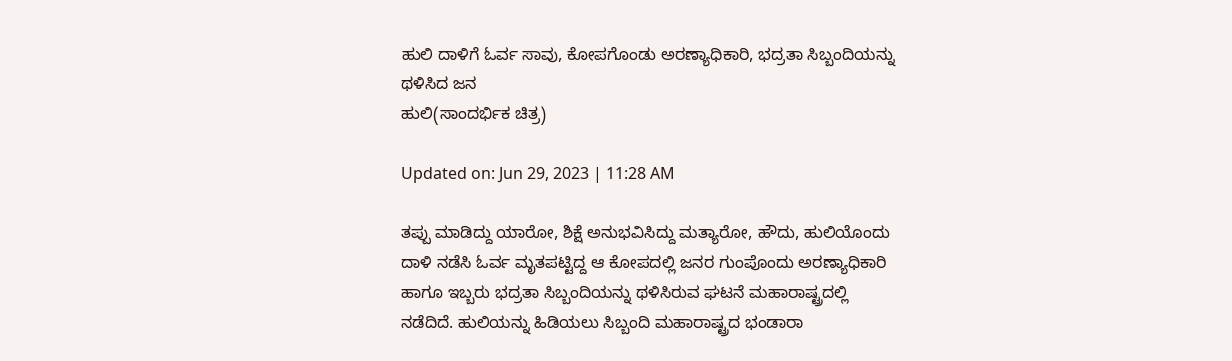ಹುಲಿ ದಾಳಿಗೆ ಓರ್ವ ಸಾವು, ಕೋಪಗೊಂಡು ಅರಣ್ಯಾಧಿಕಾರಿ, ಭದ್ರತಾ ಸಿಬ್ಬಂದಿಯನ್ನು ಥಳಿಸಿದ ಜನ
ಹುಲಿ(ಸಾಂದರ್ಭಿಕ ಚಿತ್ರ)

Updated on: Jun 29, 2023 | 11:28 AM

ತಪ್ಪು ಮಾಡಿದ್ದು ಯಾರೋ, ಶಿಕ್ಷೆ ಅನುಭವಿಸಿದ್ದು ಮತ್ಯಾರೋ, ಹೌದು, ಹುಲಿಯೊಂದು ದಾಳಿ ನಡೆಸಿ ಓರ್ವ ಮೃತಪಟ್ಟಿದ್ದ ಆ ಕೋಪದಲ್ಲಿ ಜನರ ಗುಂಪೊಂದು ಅರಣ್ಯಾಧಿಕಾರಿ ಹಾಗೂ ಇಬ್ಬರು ಭದ್ರತಾ ಸಿಬ್ಬಂದಿಯನ್ನು ಥಳಿಸಿರುವ ಘಟನೆ ಮಹಾರಾಷ್ಟ್ರದಲ್ಲಿ ನಡೆದಿದೆ. ಹುಲಿಯನ್ನು ಹಿಡಿಯಲು ಸಿಬ್ಬಂದಿ ಮಹಾರಾಷ್ಟ್ರದ ಭಂಡಾರಾ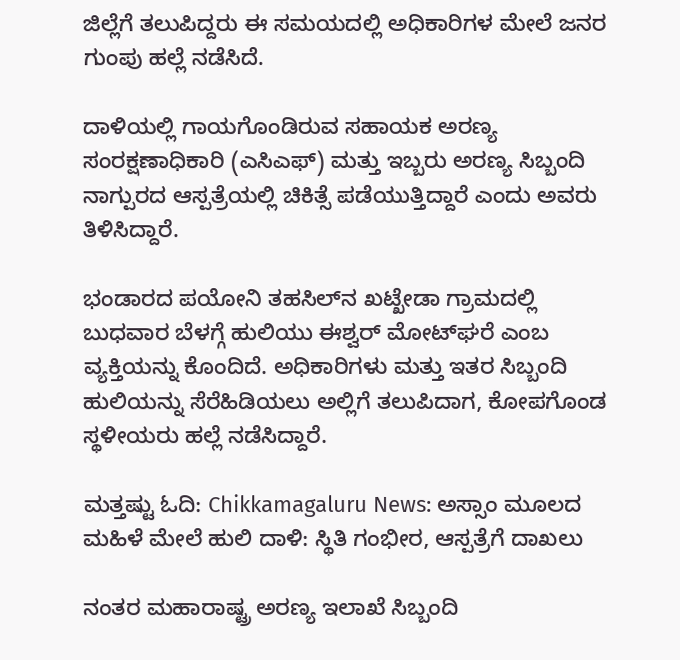ಜಿಲ್ಲೆಗೆ ತಲುಪಿದ್ದರು ಈ ಸಮಯದಲ್ಲಿ ಅಧಿಕಾರಿಗಳ ಮೇಲೆ ಜನರ ಗುಂಪು ಹಲ್ಲೆ ನಡೆಸಿದೆ.

ದಾಳಿಯಲ್ಲಿ ಗಾಯಗೊಂಡಿರುವ ಸಹಾಯಕ ಅರಣ್ಯ ಸಂರಕ್ಷಣಾಧಿಕಾರಿ (ಎಸಿಎಫ್) ಮತ್ತು ಇಬ್ಬರು ಅರಣ್ಯ ಸಿಬ್ಬಂದಿ ನಾಗ್ಪುರದ ಆಸ್ಪತ್ರೆಯಲ್ಲಿ ಚಿಕಿತ್ಸೆ ಪಡೆಯುತ್ತಿದ್ದಾರೆ ಎಂದು ಅವರು ತಿಳಿಸಿದ್ದಾರೆ.

ಭಂಡಾರದ ಪಯೋನಿ ತಹಸಿಲ್‌ನ ಖಟ್ಖೇಡಾ ಗ್ರಾಮದಲ್ಲಿ ಬುಧವಾರ ಬೆಳಗ್ಗೆ ಹುಲಿಯು ಈಶ್ವರ್ ಮೋಟ್‌ಘರೆ ಎಂಬ ವ್ಯಕ್ತಿಯನ್ನು ಕೊಂದಿದೆ. ಅಧಿಕಾರಿಗಳು ಮತ್ತು ಇತರ ಸಿಬ್ಬಂದಿ ಹುಲಿಯನ್ನು ಸೆರೆಹಿಡಿಯಲು ಅಲ್ಲಿಗೆ ತಲುಪಿದಾಗ, ಕೋಪಗೊಂಡ ಸ್ಥಳೀಯರು ಹಲ್ಲೆ ನಡೆಸಿದ್ದಾರೆ.

ಮತ್ತಷ್ಟು ಓದಿ: Chikkamagaluru News: ಅಸ್ಸಾಂ ಮೂಲದ ಮಹಿಳೆ ಮೇಲೆ‌ ಹುಲಿ ದಾಳಿ: ಸ್ಥಿತಿ ಗಂಭೀರ, ಆಸ್ಪತ್ರೆಗೆ ದಾಖಲು

ನಂತರ ಮಹಾರಾಷ್ಟ್ರ ಅರಣ್ಯ ಇಲಾಖೆ ಸಿಬ್ಬಂದಿ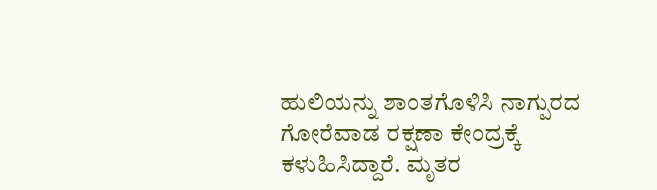ಹುಲಿಯನ್ನು ಶಾಂತಗೊಳಿಸಿ ನಾಗ್ಪುರದ ಗೋರೆವಾಡ ರಕ್ಷಣಾ ಕೇಂದ್ರಕ್ಕೆ ಕಳುಹಿಸಿದ್ದಾರೆ. ಮೃತರ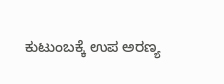ಕುಟುಂಬಕ್ಕೆ ಉಪ ಅರಣ್ಯ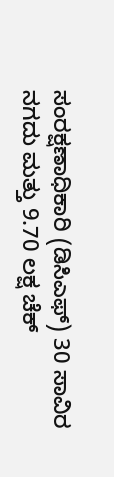ಸಂರಕ್ಷಣಾಧಿಕಾರಿ (ಡಿಸಿಎಫ್) 30 ಸಾವಿರ ನಗದು ಮತ್ತು 9.70 ಲಕ್ಷ ಚೆಕ್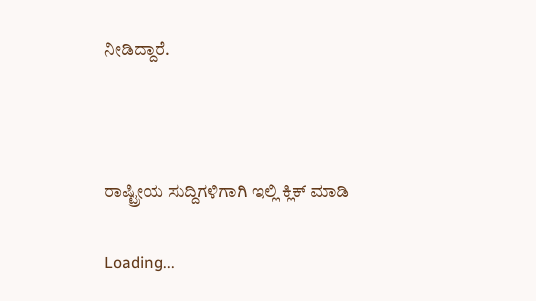ನೀಡಿದ್ದಾರೆ.



ರಾಷ್ಟ್ರೀಯ ಸುದ್ದಿಗಳಿಗಾಗಿ ಇಲ್ಲಿ ಕ್ಲಿಕ್ ಮಾಡಿ

Loading...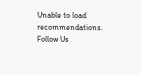Unable to load recommendations.
Follow Us